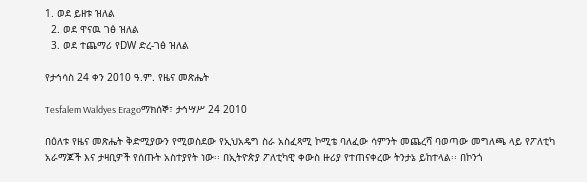1. ወደ ይዘቱ ዝለል
  2. ወደ ዋናዉ ገፅ ዝለል
  3. ወደ ተጨማሪ የDW ድረ-ገፅ ዝለል

የታኅሳስ 24 ቀን 2010 ዓ.ም. የዜና መጽሔት

Tesfalem Waldyes Eragoማክሰኞ፣ ታኅሣሥ 24 2010

በዕለቱ የዜና መጽሔት ቅድሚያውን የሚወስደው የኢህአዴግ ስራ አስፈጻሚ ኮሚቴ ባለፈው ሳምንት መጨረሻ ባወጣው መግለጫ ላይ የፖለቲካ አራማጆች እና ታዛቢዎች የሰጡት አስተያየት ነው፡፡ በኢትዮጵያ ፖለቲካዊ ቀውስ ዙሪያ የተጠናቀረው ትንታኔ ይከተላል፡፡ በኮንጎ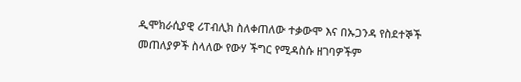ዲሞክራሲያዊ ሪፐብሊክ ስለቀጠለው ተቃውሞ እና በኡጋንዳ የስደተኞች መጠለያዎች ስላለው የውሃ ችግር የሚዳስሱ ዘገባዎችም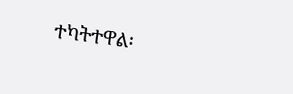ተካትተዋል፡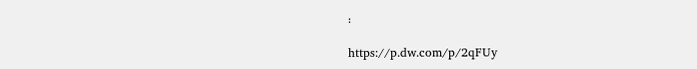፡

https://p.dw.com/p/2qFUy